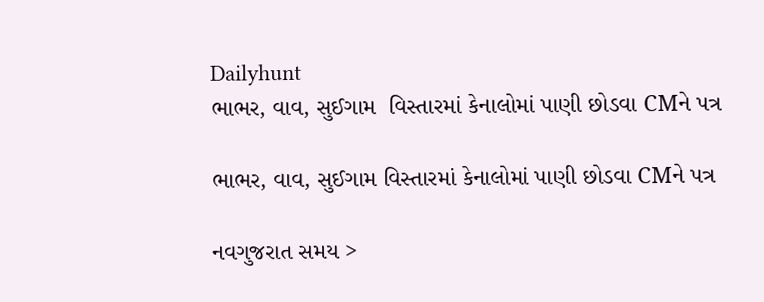Dailyhunt
ભાભર, વાવ, સુઈગામ  વિસ્તારમાં કેનાલોમાં પાણી છોડવા CMને પત્ર

ભાભર, વાવ, સુઈગામ વિસ્તારમાં કેનાલોમાં પાણી છોડવા CMને પત્ર

નવગુજરાત સમય >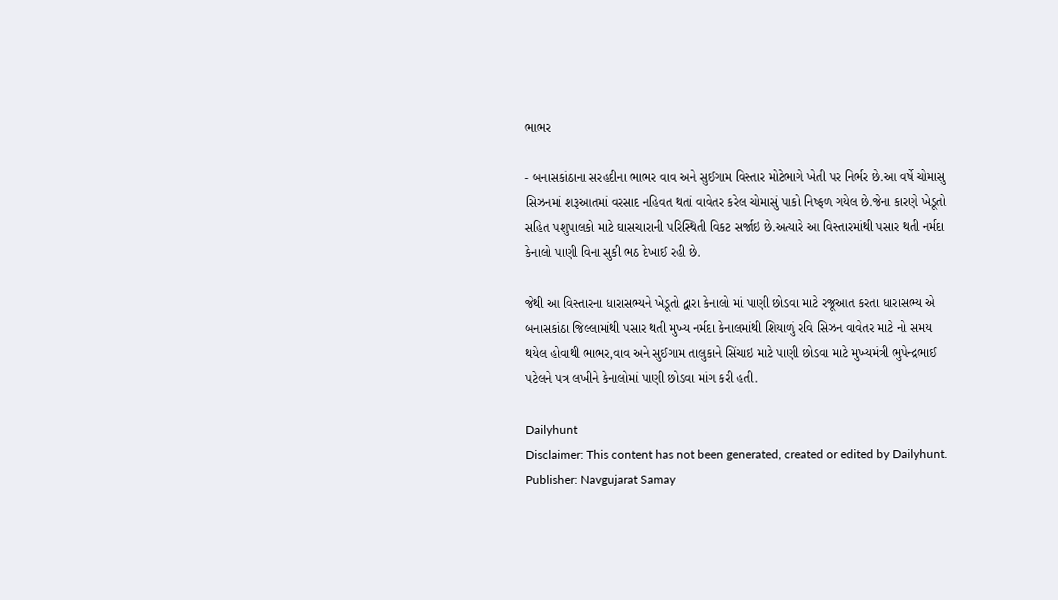ભાભર

- બનાસકાંઠાના સરહદીના ભાભર વાવ અને સુઈગામ વિસ્તાર મોટેભાગે ખેતી પર નિર્ભર છે.આ વર્ષે ચોમાસુ સિઝનમાં શરૂઆતમાં વરસાદ નહિવત થતાં વાવેતર કરેલ ચોમાસું પાકો નિષ્ફળ ગયેલ છે.જેના કારણે ખેડૂતો સહિત પશુપાલકો માટે ઘાસચારાની પરિસ્થિતી વિકટ સર્જાઇ છે.અત્યારે આ વિસ્તારમાંથી પસાર થતી નર્મદા કેનાલો પાણી વિના સુકી ભઠ દેખાઈ રહી છે.

જેથી આ વિસ્તારના ધારાસભ્યને ખેડૂતો દ્વારા કેનાલો માં પાણી છોડવા માટે રજૂઆત કરતા ધારાસભ્ય એ બનાસકાંઠા જિલ્લામાંથી પસાર થતી મુખ્ય નર્મદા કેનાલમાંથી શિયાળું રવિ સિઝન વાવેતર માટે નો સમય થયેલ હોવાથી ભાભર,વાવ અને સુઈગામ તાલુકાને સિંચાઇ માટે પાણી છોડવા માટે મુખ્યમંત્રી ભુપેન્દ્રભાઈ પટેલને પત્ર લખીને કેનાલોમાં પાણી છોડવા માંગ કરી હતી.

Dailyhunt
Disclaimer: This content has not been generated, created or edited by Dailyhunt. Publisher: Navgujarat Samay